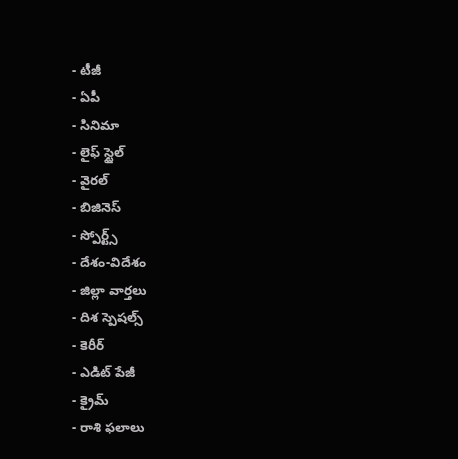- టీజీ
- ఏపీ
- సినిమా
- లైఫ్ స్టైల్
- వైరల్
- బిజినెస్
- స్పోర్ట్స్
- దేశం-విదేశం
- జిల్లా వార్తలు
- దిశ స్పెషల్స్
- కెరీర్
- ఎడిట్ పేజీ
- క్రైమ్
- రాశి ఫలాలు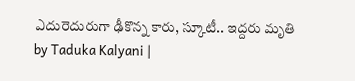ఎదురెదురుగా ఢీకొన్న కారు, స్కూటీ.. ఇద్దరు మృతి
by Taduka Kalyani |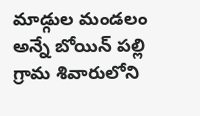మాడ్గుల మండలం అన్నే బోయిన్ పల్లి గ్రామ శివారులోని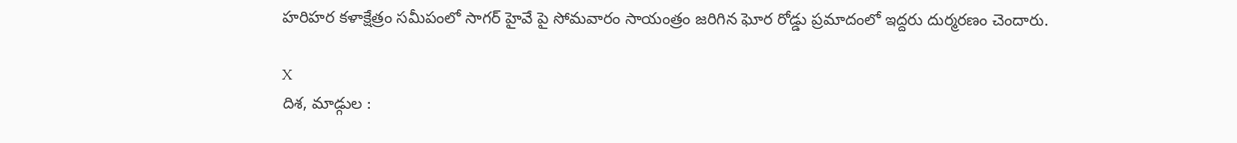హరిహర కళాక్షేత్రం సమీపంలో సాగర్ హైవే పై సోమవారం సాయంత్రం జరిగిన ఘోర రోడ్డు ప్రమాదంలో ఇద్దరు దుర్మరణం చెందారు.

X
దిశ, మాడ్గుల :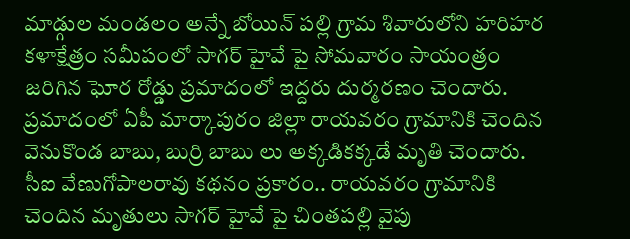మాడ్గుల మండలం అన్నే బోయిన్ పల్లి గ్రామ శివారులోని హరిహర కళాక్షేత్రం సమీపంలో సాగర్ హైవే పై సోమవారం సాయంత్రం జరిగిన ఘోర రోడ్డు ప్రమాదంలో ఇద్దరు దుర్మరణం చెందారు. ప్రమాదంలో ఏపీ మార్కాపురం జిల్లా రాయవరం గ్రామానికి చెందిన వెనుకొండ బాబు, బుర్రి బాబు లు అక్కడికక్కడే మృతి చెందారు. సీఐ వేణుగోపాలరావు కథనం ప్రకారం.. రాయవరం గ్రామానికి చెందిన మృతులు సాగర్ హైవే పై చింతపల్లి వైపు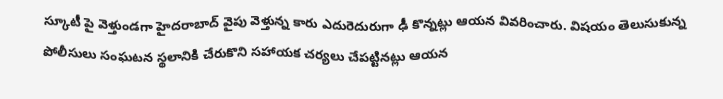స్కూటీ పై వెళ్తుండగా హైదరాబాద్ వైపు వెళ్తున్న కారు ఎదురెదురుగా ఢీ కొన్నట్లు ఆయన వివరించారు. విషయం తెలుసుకున్న పోలీసులు సంఘటన స్థలానికి చేరుకొని సహాయక చర్యలు చేపట్టినట్లు ఆయన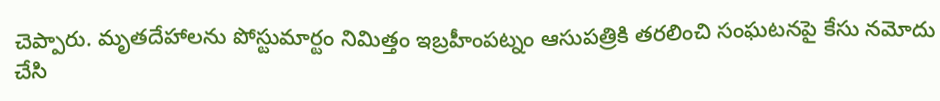చెప్పారు. మృతదేహాలను పోస్టుమార్టం నిమిత్తం ఇబ్రహీంపట్నం ఆసుపత్రికి తరలించి సంఘటనపై కేసు నమోదు చేసి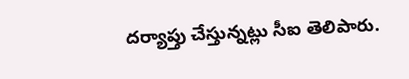దర్యాప్తు చేస్తున్నట్లు సీఐ తెలిపారు.